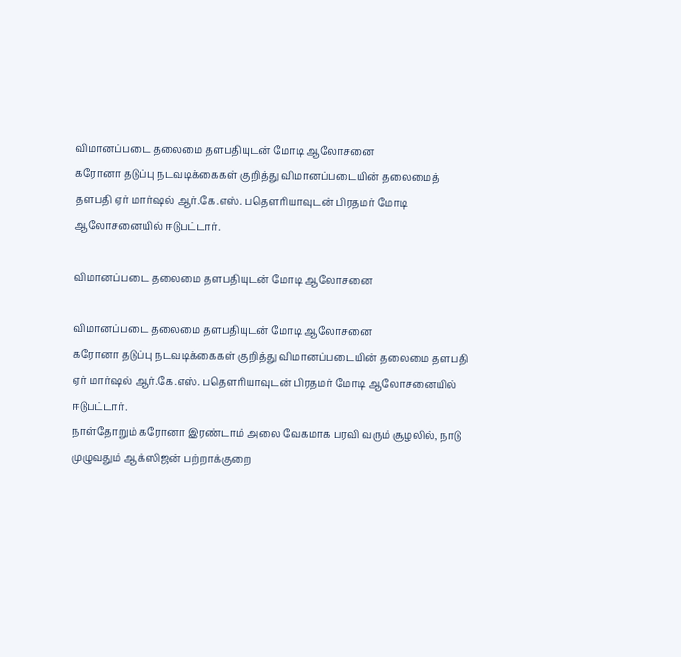விமானப்படை தலைமை தளபதியுடன் மோடி ஆலோசனை
கரோனா தடுப்பு நடவடிக்கைகள் குறித்து விமானப்படையின் தலைமைத் தளபதி ஏர் மார்ஷல் ஆர்.கே.எஸ். பதெளரியாவுடன் பிரதமர் மோடி ஆலோசனையில் ஈடுபட்டார்.

விமானப்படை தலைமை தளபதியுடன் மோடி ஆலோசனை

விமானப்படை தலைமை தளபதியுடன் மோடி ஆலோசனை
கரோனா தடுப்பு நடவடிக்கைகள் குறித்து விமானப்படையின் தலைமை தளபதி ஏர் மார்ஷல் ஆர்.கே.எஸ். பதெளரியாவுடன் பிரதமர் மோடி ஆலோசனையில் ஈடுபட்டார்.
நாள்தோறும் கரோனா இரண்டாம் அலை வேகமாக பரவி வரும் சூழலில், நாடு முழுவதும் ஆக்ஸிஜன் பற்றாக்குறை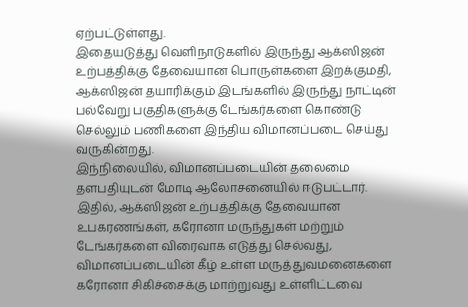ஏற்பட்டுள்ளது.
இதையடுத்து வெளிநாடுகளில் இருந்து ஆக்ஸிஜன் உற்பத்திக்கு தேவையான பொருள்களை இறக்குமதி, ஆக்ஸிஜன் தயாரிக்கும் இடங்களில் இருந்து நாட்டின் பல்வேறு பகுதிகளுக்கு டேங்கர்களை கொண்டு செல்லும் பணிகளை இந்திய விமானப்படை செய்து வருகின்றது.
இந்நிலையில், விமானப்படையின் தலைமை தளபதியுடன் மோடி ஆலோசனையில் ஈடுபட்டார்.
இதில், ஆக்ஸிஜன் உற்பத்திக்கு தேவையான உபகரணங்கள், கரோனா மருந்துகள் மற்றும் டேங்கர்களை விரைவாக எடுத்து செல்வது, விமானப்படையின் கீழ் உள்ள மருத்துவமனைகளை கரோனா சிகிச்சைக்கு மாற்றுவது உள்ளிட்டவை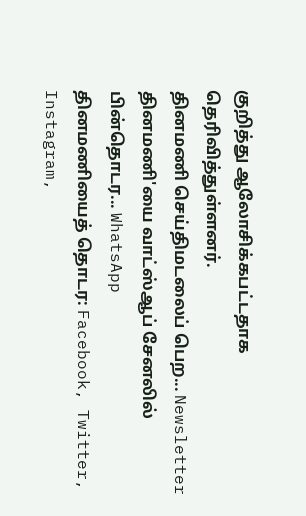குறித்து ஆலோசிக்கபட்டதாக தெரிவித்துள்ளனர்.
தினமணி செய்திமடலைப் பெற... Newsletter
தினமணி'யை வாட்ஸ்ஆப் சேனலில் பின்தொடர... WhatsApp
தினமணியைத் தொடர: Facebook, Twitter, Instagram,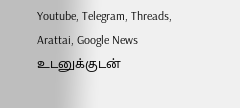Youtube, Telegram, Threads, Arattai, Google News
உடனுக்குடன்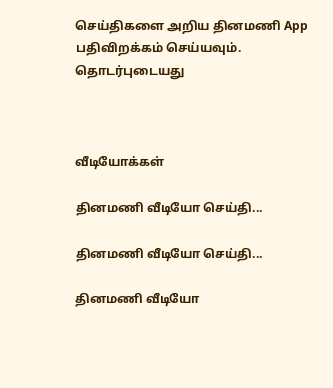செய்திகளை அறிய தினமணி App பதிவிறக்கம் செய்யவும்.
தொடர்புடையது



வீடியோக்கள்

தினமணி வீடியோ செய்தி...

தினமணி வீடியோ செய்தி...

தினமணி வீடியோ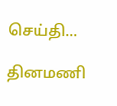செய்தி...

தினமணி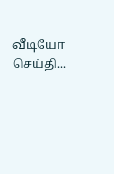வீடியோ செய்தி...